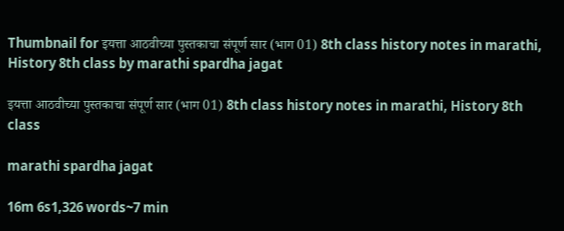Thumbnail for इयत्ता आठवीच्या पुस्तकाचा संपूर्ण सार (भाग 01) 8th class history notes in marathi, History 8th class by marathi spardha jagat

इयत्ता आठवीच्या पुस्तकाचा संपूर्ण सार (भाग 01) 8th class history notes in marathi, History 8th class

marathi spardha jagat

16m 6s1,326 words~7 min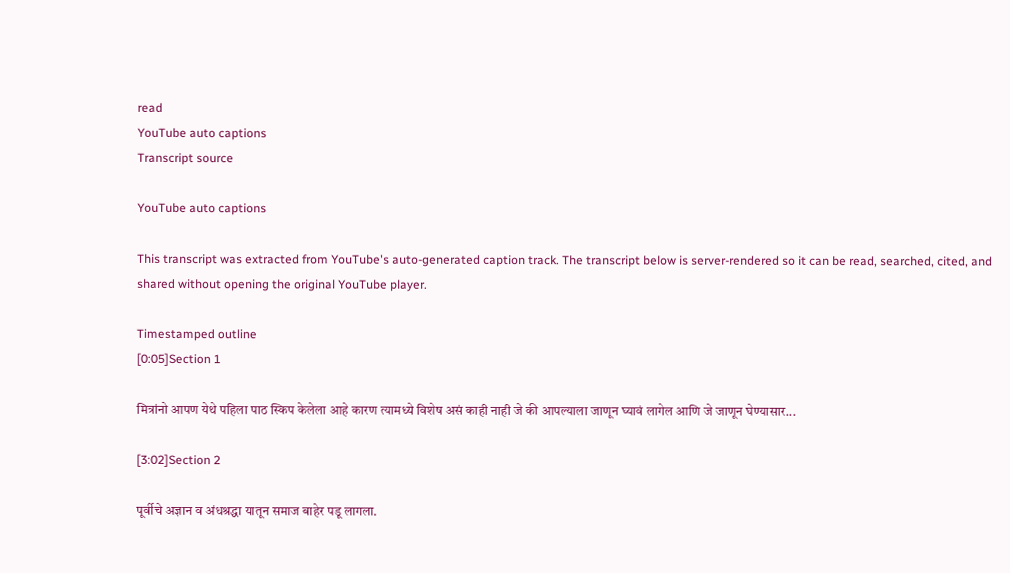read
YouTube auto captions
Transcript source

YouTube auto captions

This transcript was extracted from YouTube's auto-generated caption track. The transcript below is server-rendered so it can be read, searched, cited, and shared without opening the original YouTube player.

Timestamped outline
[0:05]Section 1

मित्रांनो आपण येथे पहिला पाठ स्किप केलेला आहे कारण त्यामध्ये विशेष असं काही नाही जे की आपल्याला जाणून घ्यावं लागेल आणि जे जाणून घेण्यासार...

[3:02]Section 2

पूर्वीचे अज्ञान व अंधश्रद्धा यातून समाज बाहेर पडू लागला.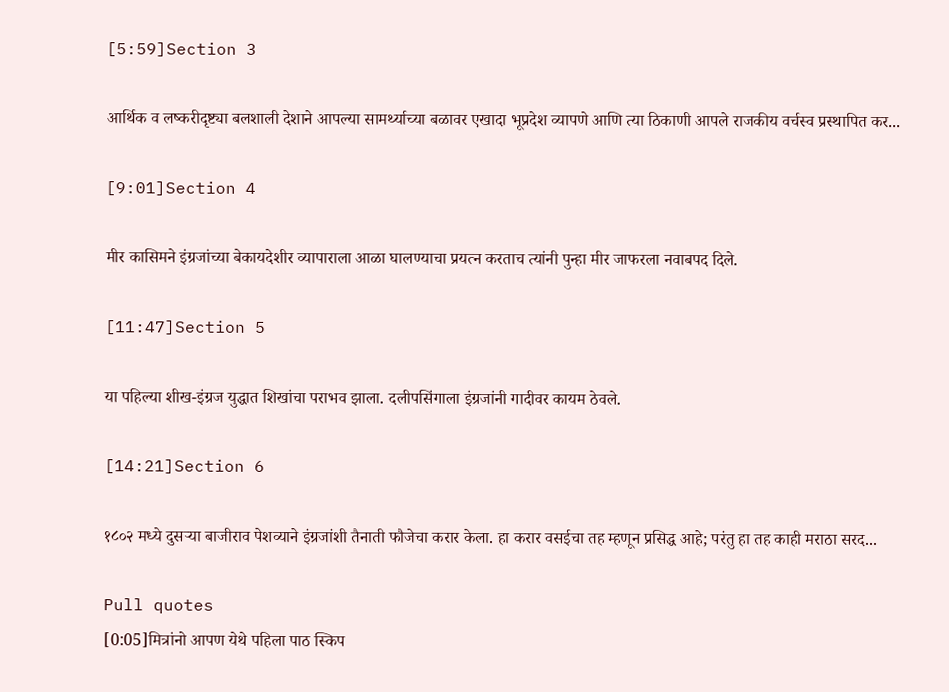[5:59]Section 3

आर्थिक व लष्करीदृष्ट्या बलशाली देशाने आपल्या सामर्थ्याच्या बळावर एखादा भूप्रदेश व्यापणे आणि त्या ठिकाणी आपले राजकीय वर्चस्व प्रस्थापित कर...

[9:01]Section 4

मीर कासिमने इंग्रजांच्या बेकायदेशीर व्यापाराला आळा घालण्याचा प्रयत्न करताच त्यांनी पुन्हा मीर जाफरला नवाबपद दिले.

[11:47]Section 5

या पहिल्या शीख-इंग्रज युद्धात शिखांचा पराभव झाला. दलीपसिंगाला इंग्रजांनी गादीवर कायम ठेवले.

[14:21]Section 6

१८०२ मध्ये दुसऱ्या बाजीराव पेशव्याने इंग्रजांशी तैनाती फौजेचा करार केला. हा करार वसईचा तह म्हणून प्रसिद्ध आहे; परंतु हा तह काही मराठा सरद...

Pull quotes
[0:05]मित्रांनो आपण येथे पहिला पाठ स्किप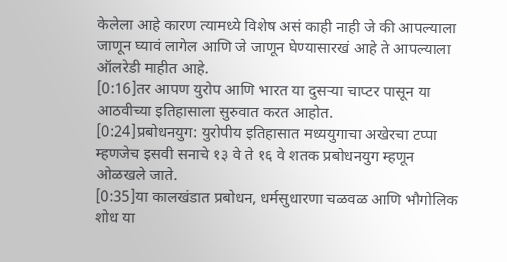केलेला आहे कारण त्यामध्ये विशेष असं काही नाही जे की आपल्याला जाणून घ्यावं लागेल आणि जे जाणून घेण्यासारखं आहे ते आपल्याला ऑलरेडी माहीत आहे.
[0:16]तर आपण युरोप आणि भारत या दुसऱ्या चाप्टर पासून या आठवीच्या इतिहासाला सुरुवात करत आहोत.
[0:24]प्रबोधनयुग: युरोपीय इतिहासात मध्ययुगाचा अखेरचा टप्पा म्हणजेच इसवी सनाचे १३ वे ते १६ वे शतक प्रबोधनयुग म्हणून ओळखले जाते.
[0:35]या कालखंडात प्रबोधन, धर्मसुधारणा चळवळ आणि भौगोलिक शोध या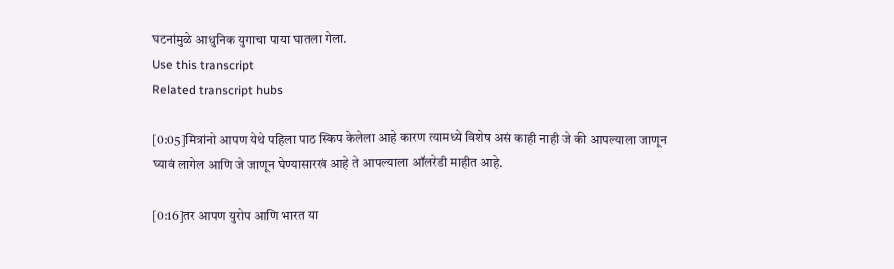घटनांमुळे आधुनिक युगाचा पाया घातला गेला.
Use this transcript
Related transcript hubs

[0:05]मित्रांनो आपण येथे पहिला पाठ स्किप केलेला आहे कारण त्यामध्ये विशेष असं काही नाही जे की आपल्याला जाणून घ्यावं लागेल आणि जे जाणून घेण्यासारखं आहे ते आपल्याला ऑलरेडी माहीत आहे.

[0:16]तर आपण युरोप आणि भारत या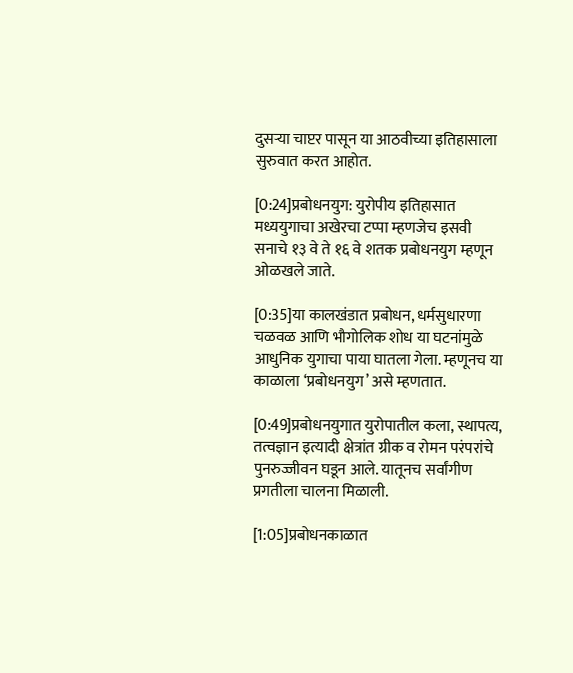दुसऱ्या चाप्टर पासून या आठवीच्या इतिहासाला सुरुवात करत आहोत.

[0:24]प्रबोधनयुग: युरोपीय इतिहासात मध्ययुगाचा अखेरचा टप्पा म्हणजेच इसवी सनाचे १३ वे ते १६ वे शतक प्रबोधनयुग म्हणून ओळखले जाते.

[0:35]या कालखंडात प्रबोधन, धर्मसुधारणा चळवळ आणि भौगोलिक शोध या घटनांमुळे आधुनिक युगाचा पाया घातला गेला. म्हणूनच या काळाला ‘प्रबोधनयुग’ असे म्हणतात.

[0:49]प्रबोधनयुगात युरोपातील कला, स्थापत्य, तत्वज्ञान इत्यादी क्षेत्रांत ग्रीक व रोमन परंपरांचे पुनरुज्जीवन घडून आले. यातूनच सर्वांगीण प्रगतीला चालना मिळाली.

[1:05]प्रबोधनकाळात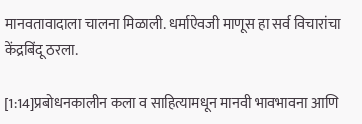मानवतावादाला चालना मिळाली. धर्माऐवजी माणूस हा सर्व विचारांचा केंद्रबिंदू ठरला.

[1:14]प्रबोधनकालीन कला व साहित्यामधून मानवी भावभावना आणि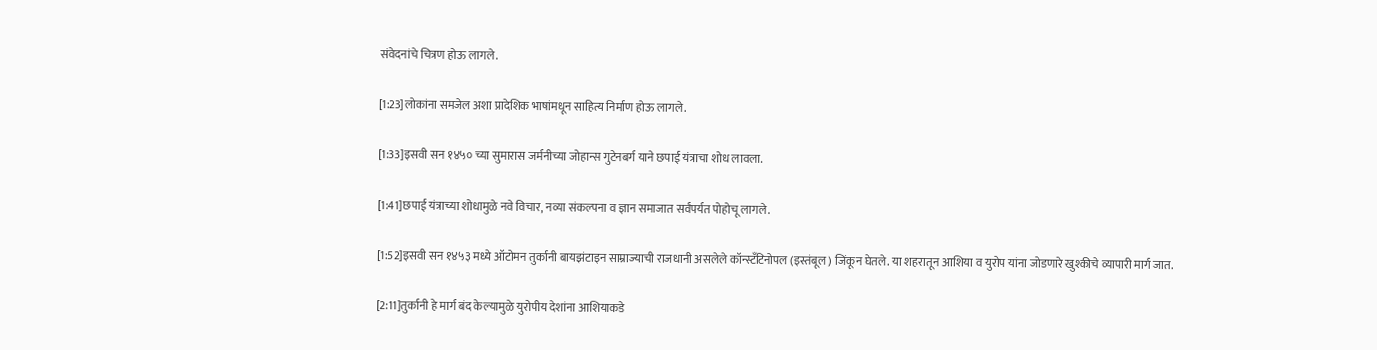संवेदनांचे चित्रण होऊ लागले.

[1:23]लोकांना समजेल अशा प्रादेशिक भाषांमधून साहित्य निर्माण होऊ लागले.

[1:33]इसवी सन १४५० च्या सुमारास जर्मनीच्या जोहान्स गुटेनबर्ग याने छपाई यंत्राचा शोध लावला.

[1:41]छपाई यंत्राच्या शोधामुळे नवे विचार, नव्या संकल्पना व ज्ञान समाजात सर्वंपर्यत पोहोचू लागले.

[1:52]इसवी सन १४५३ मध्ये ऑटोमन तुर्कानी बायझंटाइन साम्राज्याची राजधानी असलेले कॉन्स्टँटिनोपल (इस्तंबूल) जिंकून घेतले. या शहरातून आशिया व युरोप यांना जोडणारे खुश्कीचे व्यापारी मार्ग जात.

[2:11]तुर्कानी हे मार्ग बंद केल्यामुळे युरोपीय देशांना आशियाकडे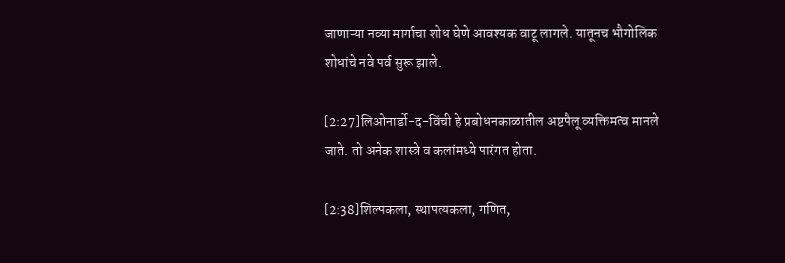जाणाऱ्या नव्या मार्गाचा शोध घेणे आवश्यक वाटू लागले. यातूनच भौगोलिक शोधांचे नवे पर्व सुरू झाले.

[2:27]लिओनार्डो-द-विंची हे प्रबोधनकाळातील अष्टपैलू व्यक्तिमत्व मानले जाते. तो अनेक शास्त्रे व कलांमध्ये पारंगत होता.

[2:38]शिल्पकला, स्थापत्यकला, गणित,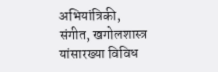अभियांत्रिकी, संगीत, खगोलशास्त्र यांसारख्या विविध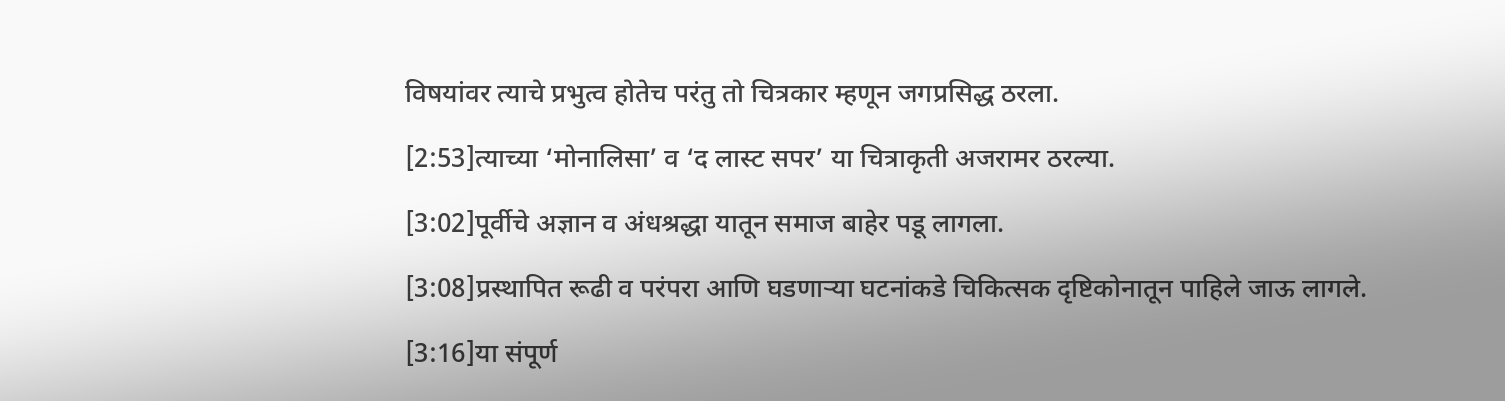विषयांवर त्याचे प्रभुत्व होतेच परंतु तो चित्रकार म्हणून जगप्रसिद्ध ठरला.

[2:53]त्याच्या ‘मोनालिसा’ व ‘द लास्ट सपर’ या चित्राकृती अजरामर ठरल्या.

[3:02]पूर्वीचे अज्ञान व अंधश्रद्धा यातून समाज बाहेर पडू लागला.

[3:08]प्रस्थापित रूढी व परंपरा आणि घडणाऱ्या घटनांकडे चिकित्सक दृष्टिकोनातून पाहिले जाऊ लागले.

[3:16]या संपूर्ण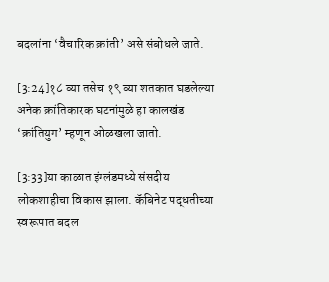बदलांना ‘वैचारिक क्रांती’ असे संबोधले जाते.

[3:24]१८ व्या तसेच १९ व्या शतकात घडलेल्या अनेक क्रांतिकारक घटनांमुळे हा कालखंड ‘क्रांतियुग’ म्हणून ओळखला जातो.

[3:33]या काळात इंग्लंडमध्ये संसदीय लोकशाहीचा विकास झाला. कॅबिनेट पद्धतीच्या स्वरूपात बदल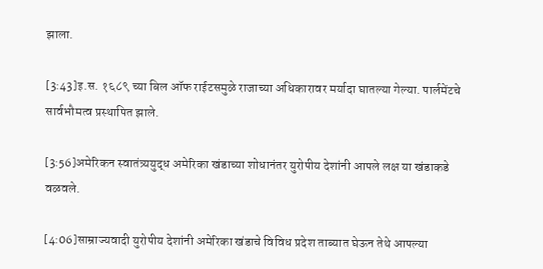झाला.

[3:43]इ.स. १६८९ च्या बिल ऑफ राईटसमुळे राजाच्या अधिकारावर मर्यादा घातल्या गेल्या. पार्लमेंटचे सार्वभौमत्व प्रस्थापित झाले.

[3:56]अमेरिकन स्वातंत्र्ययुद्ध अमेरिका खंडाच्या शोधानंतर युरोपीय देशांनी आपले लक्ष या खंडाकडे वळवले.

[4:06]साम्राज्यवादी युरोपीय देशांनी अमेरिका खंडाचे विविध प्रदेश ताब्यात घेऊन तेथे आपल्या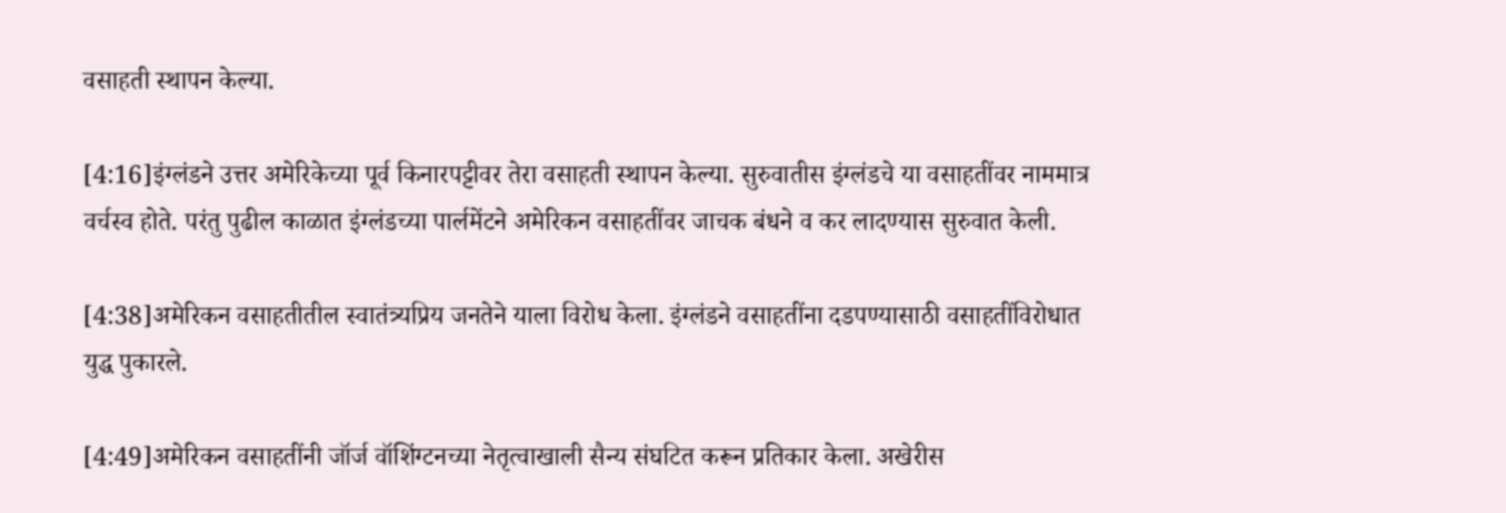वसाहती स्थापन केल्या.

[4:16]इंग्लंडने उत्तर अमेरिकेच्या पूर्व किनारपट्टीवर तेरा वसाहती स्थापन केल्या. सुरुवातीस इंग्लंडचे या वसाहतींवर नाममात्र वर्चस्व होते. परंतु पुढील काळात इंग्लंडच्या पार्लमेंटने अमेरिकन वसाहतींवर जाचक बंधने व कर लादण्यास सुरुवात केली.

[4:38]अमेरिकन वसाहतीतील स्वातंत्र्यप्रिय जनतेने याला विरोध केला. इंग्लंडने वसाहतींना दडपण्यासाठी वसाहतींविरोधात युद्ध पुकारले.

[4:49]अमेरिकन वसाहतींनी जॉर्ज वॉशिंग्टनच्या नेतृत्वाखाली सैन्य संघटित करून प्रतिकार केला. अखेरीस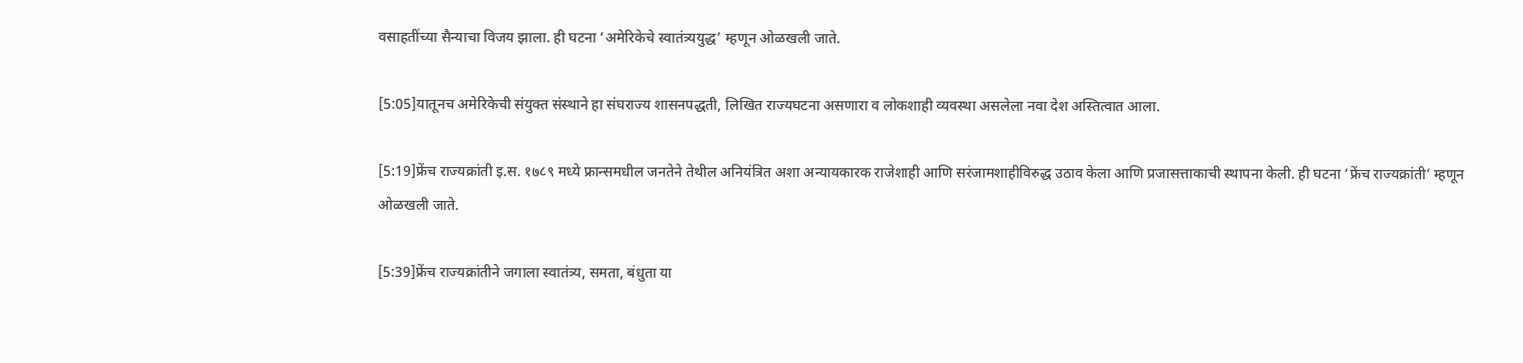वसाहतींच्या सैन्याचा विजय झाला. ही घटना ‘अमेरिकेचे स्वातंत्र्ययुद्ध’ म्हणून ओळखली जाते.

[5:05]यातूनच अमेरिकेची संयुक्त संस्थाने हा संघराज्य शासनपद्धती, लिखित राज्यघटना असणारा व लोकशाही व्यवस्था असलेला नवा देश अस्तित्वात आला.

[5:19]फ्रेंच राज्यक्रांती इ.स. १७८९ मध्ये फ्रान्समधील जनतेने तेथील अनियंत्रित अशा अन्यायकारक राजेशाही आणि सरंजामशाहीविरुद्ध उठाव केला आणि प्रजासत्ताकाची स्थापना केली. ही घटना ‘फ्रेंच राज्यक्रांती’ म्हणून ओळखली जाते.

[5:39]फ्रेंच राज्यक्रांतीने जगाला स्वातंत्र्य, समता, बंधुता या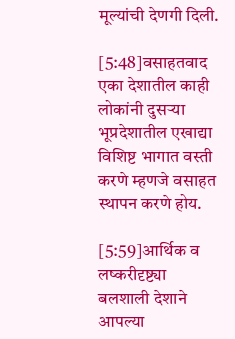मूल्यांची देणगी दिली.

[5:48]वसाहतवाद एका देशातील काही लोकांनी दुसऱ्या भूप्रदेशातील एखाद्या विशिष्ट भागात वस्ती करणे म्हणजे वसाहत स्थापन करणे होय.

[5:59]आर्थिक व लष्करीदृष्ट्या बलशाली देशाने आपल्या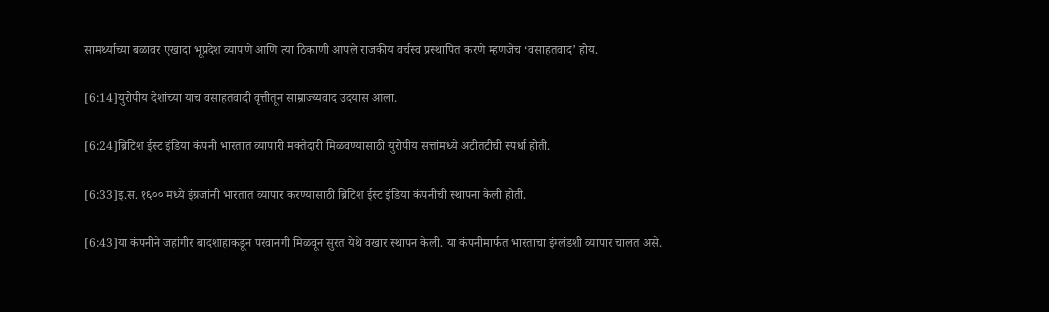सामर्थ्याच्या बळावर एखादा भूप्रदेश व्यापणे आणि त्या ठिकाणी आपले राजकीय वर्चस्व प्रस्थापित करणे म्हणजेच ‘वसाहतवाद’ होय.

[6:14]युरोपीय देशांच्या याच वसाहतवादी वृत्तीतून साम्राज्य्यवाद उदयास आला.

[6:24]ब्रिटिश ईस्ट इंडिया कंपनी भारतात व्यापारी मक्तेदारी मिळवण्यासाठी युरोपीय सत्तांमध्ये अटीतटीची स्पर्धा होती.

[6:33]इ.स. १६०० मध्ये इंग्रजांनी भारतात व्यापार करण्यासाठी ब्रिटिश ईस्ट इंडिया कंपनीची स्थापना केली होती.

[6:43]या कंपनीने जहांगीर बादशाहाकडून परवानगी मिळवून सुरत येथे वखार स्थापन केली. या कंपनीमार्फत भारताचा इंग्लंडशी व्यापार चालत असे.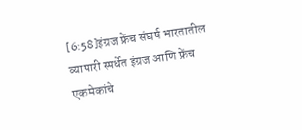[6:58]इंग्रज फ्रेंच संघर्ष भारतातील व्यापारी स्पर्धेत इंग्रज आणि फ्रेंच एकमेकांचे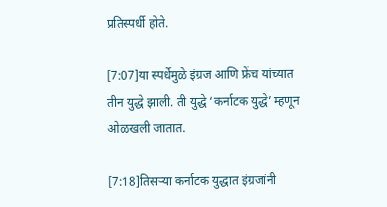प्रतिस्पर्धी होते.

[7:07]या स्पर्धेमुळे इंग्रज आणि फ्रेंच यांच्यात तीन युद्धे झाली. ती युद्धे ‘कर्नाटक युद्धे’ म्हणून ओळखली जातात.

[7:18]तिसऱ्या कर्नाटक युद्धात इंग्रजांनी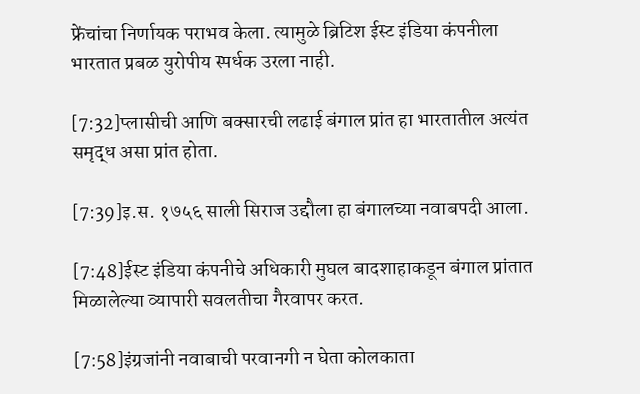फ्रेंचांचा निर्णायक पराभव केला. त्यामुळे ब्रिटिश ईस्ट इंडिया कंपनीला भारतात प्रबळ युरोपीय स्पर्धक उरला नाही.

[7:32]प्लासीची आणि बक्सारची लढाई बंगाल प्रांत हा भारतातील अत्यंत समृद्ध असा प्रांत होता.

[7:39]इ.स. १७५६ साली सिराज उद्दौला हा बंगालच्या नवाबपदी आला.

[7:48]ईस्ट इंडिया कंपनीचे अधिकारी मुघल बादशाहाकडून बंगाल प्रांतात मिळालेल्या व्यापारी सवलतीचा गैरवापर करत.

[7:58]इंग्रजांनी नवाबाची परवानगी न घेता कोलकाता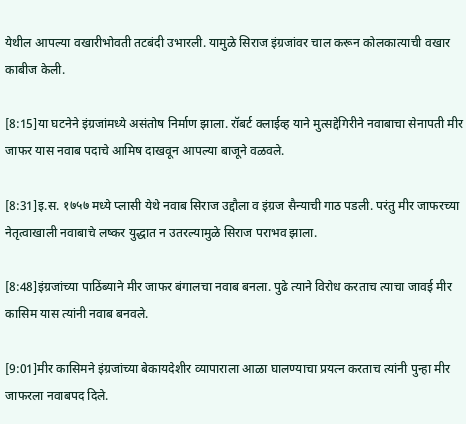येथील आपल्या वखारीभोवती तटबंदी उभारली. यामुळे सिराज इंग्रजांवर चाल करून कोलकात्याची वखार काबीज केली.

[8:15]या घटनेने इंग्रजांमध्ये असंतोष निर्माण झाला. रॉबर्ट क्लाईव्ह याने मुत्सद्देगिरीने नवाबाचा सेनापती मीर जाफर यास नवाब पदाचे आमिष दाखवून आपल्या बाजूने वळवले.

[8:31]इ.स. १७५७ मध्ये प्लासी येथे नवाब सिराज उद्दौला व इंग्रज सैन्याची गाठ पडली. परंतु मीर जाफरच्या नेतृत्वाखाली नवाबाचे लष्कर युद्धात न उतरल्यामुळे सिराज पराभव झाला.

[8:48]इंग्रजांच्या पाठिंब्याने मीर जाफर बंगालचा नवाब बनला. पुढे त्याने विरोध करताच त्याचा जावई मीर कासिम यास त्यांनी नवाब बनवले.

[9:01]मीर कासिमने इंग्रजांच्या बेकायदेशीर व्यापाराला आळा घालण्याचा प्रयत्न करताच त्यांनी पुन्हा मीर जाफरला नवाबपद दिले.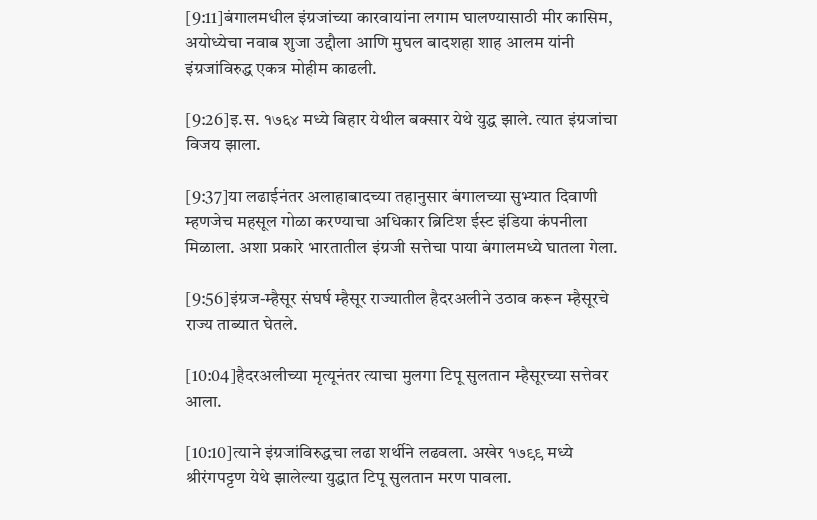[9:11]बंगालमधील इंग्रजांच्या कारवायांना लगाम घालण्यासाठी मीर कासिम, अयोध्येचा नवाब शुजा उद्दौला आणि मुघल बादशहा शाह आलम यांनी इंग्रजांविरुद्ध एकत्र मोहीम काढली.

[9:26]इ.स. १७६४ मध्ये बिहार येथील बक्सार येथे युद्ध झाले. त्यात इंग्रजांचा विजय झाला.

[9:37]या लढाईनंतर अलाहाबादच्या तहानुसार बंगालच्या सुभ्यात दिवाणी म्हणजेच महसूल गोळा करण्याचा अधिकार ब्रिटिश ईस्ट इंडिया कंपनीला मिळाला. अशा प्रकारे भारतातील इंग्रजी सत्तेचा पाया बंगालमध्ये घातला गेला.

[9:56]इंग्रज-म्हैसूर संघर्ष म्हैसूर राज्यातील हैदरअलीने उठाव करून म्हैसूरचे राज्य ताब्यात घेतले.

[10:04]हैदरअलीच्या मृत्यूनंतर त्याचा मुलगा टिपू सुलतान म्हैसूरच्या सत्तेवर आला.

[10:10]त्याने इंग्रजांविरुद्धचा लढा शर्थीने लढवला. अखेर १७९९ मध्ये श्रीरंगपट्टण येथे झालेल्या युद्धात टिपू सुलतान मरण पावला.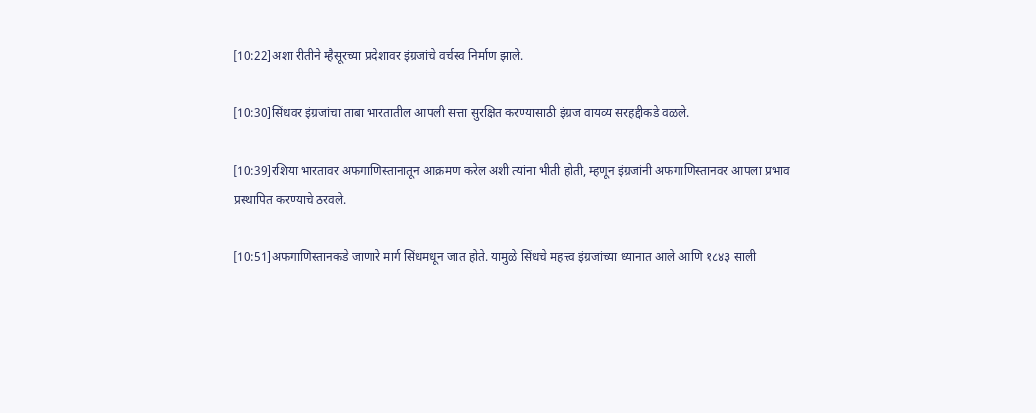[10:22]अशा रीतीने म्हैसूरच्या प्रदेशावर इंग्रजांचे वर्चस्व निर्माण झाले.

[10:30]सिंधवर इंग्रजांचा ताबा भारतातील आपली सत्ता सुरक्षित करण्यासाठी इंग्रज वायव्य सरहद्दीकडे वळले.

[10:39]रशिया भारतावर अफगाणिस्तानातून आक्रमण करेल अशी त्यांना भीती होती, म्हणून इंग्रजांनी अफगाणिस्तानवर आपला प्रभाव प्रस्थापित करण्याचे ठरवले.

[10:51]अफगाणिस्तानकडे जाणारे मार्ग सिंधमधून जात होते. यामुळे सिंधचे महत्त्व इंग्रजांच्या ध्यानात आले आणि १८४३ साली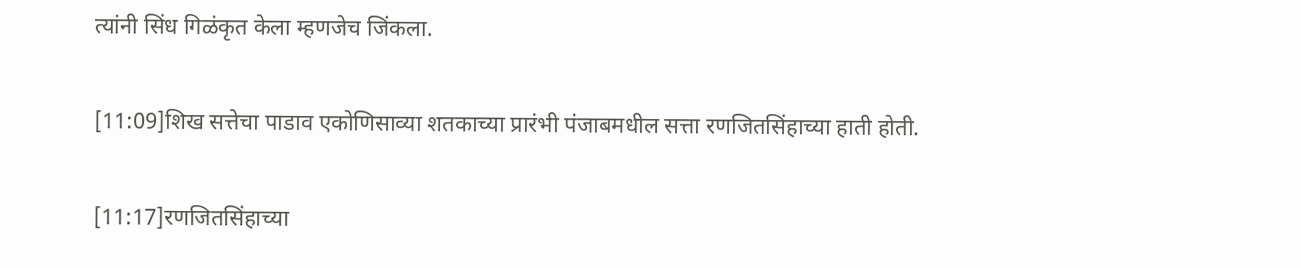त्यांनी सिंध गिळंकृत केला म्हणजेच जिंकला.

[11:09]शिख सत्तेचा पाडाव एकोणिसाव्या शतकाच्या प्रारंभी पंजाबमधील सत्ता रणजितसिंहाच्या हाती होती.

[11:17]रणजितसिंहाच्या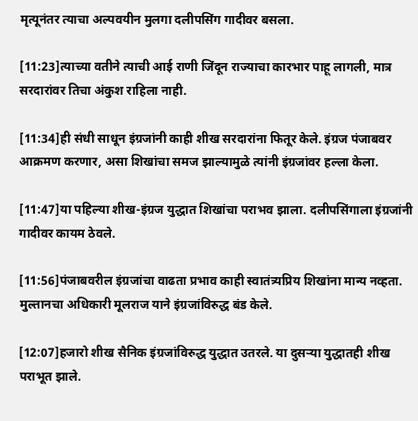मृत्यूनंतर त्याचा अल्पवयीन मुलगा दलीपसिंग गादीवर बसला.

[11:23]त्याच्या वतीने त्याची आई राणी जिंदून राज्याचा कारभार पाहू लागली, मात्र सरदारांवर तिचा अंकुश राहिला नाही.

[11:34]ही संधी साधून इंग्रजांनी काही शीख सरदारांना फितूर केले. इंग्रज पंजाबवर आक्रमण करणार, असा शिखांचा समज झाल्यामुळे त्यांनी इंग्रजांवर हल्ला केला.

[11:47]या पहिल्या शीख-इंग्रज युद्धात शिखांचा पराभव झाला. दलीपसिंगाला इंग्रजांनी गादीवर कायम ठेवले.

[11:56]पंजाबवरील इंग्रजांचा वाढता प्रभाव काही स्वातंत्र्यप्रिय शिखांना मान्य नव्हता. मुल्तानचा अधिकारी मूलराज याने इंग्रजांविरुद्ध बंड केले.

[12:07]हजारो शीख सैनिक इंग्रजांविरुद्ध युद्धात उतरले. या दुसऱ्या युद्धातही शीख पराभूत झाले.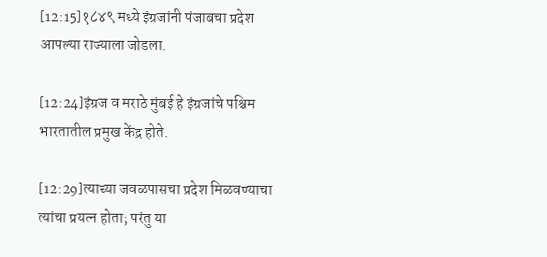[12:15]१८४९ मध्ये इंग्रजांनी पंजाबचा प्रदेश आपल्या राज्याला जोडला.

[12:24]इंग्रज व मराठे मुंबई हे इंग्रजांचे पश्चिम भारतातील प्रमुख केंद्र होते.

[12:29]त्याच्या जवळपासचा प्रदेश मिळवण्याचा त्यांचा प्रयत्न होता; परंतु या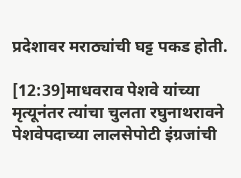प्रदेशावर मराठ्यांची घट्ट पकड होती.

[12:39]माधवराव पेशवे यांच्या मृत्यूनंतर त्यांचा चुलता रघुनाथरावने पेशवेपदाच्या लालसेपोटी इंग्रजांची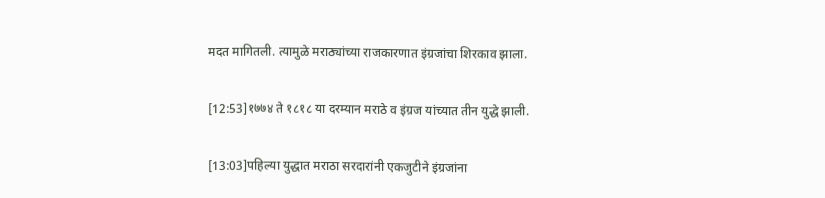मदत मागितली. त्यामुळे मराठ्यांच्या राजकारणात इंग्रजांचा शिरकाव झाला.

[12:53]१७७४ ते १८१८ या दरम्यान मराठे व इंग्रज यांच्यात तीन युद्धे झाली.

[13:03]पहिल्या युद्धात मराठा सरदारांनी एकजुटीने इंग्रजांना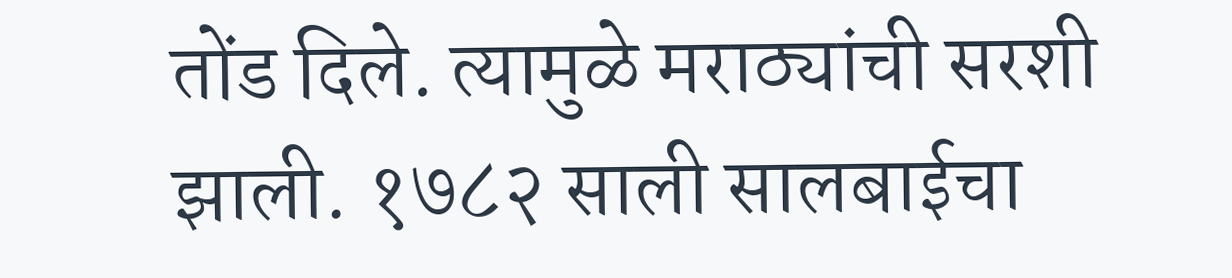तोंड दिले. त्यामुळे मराठ्यांची सरशी झाली. १७८२ साली सालबाईचा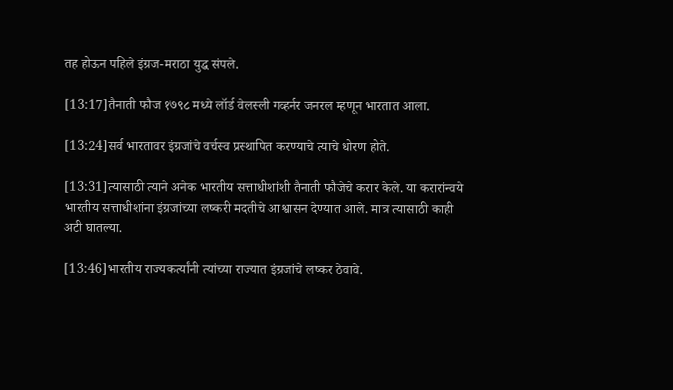तह होऊन पहिले इंग्रज-मराठा युद्ध संपले.

[13:17]तैनाती फौज १७९८ मध्ये लॉर्ड वेलस्ली गव्हर्नर जनरल म्हणून भारतात आला.

[13:24]सर्व भारतावर इंग्रजांचे वर्चस्व प्रस्थापित करण्याचे त्याचे धोरण होते.

[13:31]त्यासाठी त्याने अनेक भारतीय सत्ताधीशांशी तैनाती फौजेचे करार केले. या करारांन्वये भारतीय सत्ताधीशांना इंग्रजांच्या लष्करी मदतीचे आश्वासन देण्यात आले. मात्र त्यासाठी काही अटी घातल्या.

[13:46]भारतीय राज्यकर्त्यांनी त्यांच्या राज्यात इंग्रजांचे लष्कर ठेवावे.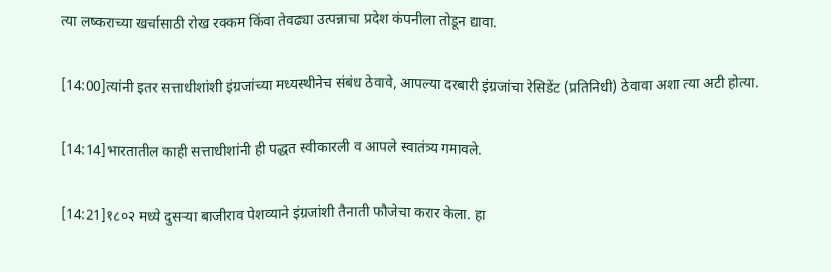त्या लष्कराच्या खर्चासाठी रोख रक्कम किंवा तेवढ्या उत्पन्नाचा प्रदेश कंपनीला तोडून द्यावा.

[14:00]त्यांनी इतर सत्ताधीशांशी इंग्रजांच्या मध्यस्थीनेच संबंध ठेवावे, आपल्या दरबारी इंग्रजांचा रेसिडेंट (प्रतिनिधी) ठेवावा अशा त्या अटी होत्या.

[14:14]भारतातील काही सत्ताधीशांनी ही पद्धत स्वीकारली व आपले स्वातंत्र्य गमावले.

[14:21]१८०२ मध्ये दुसऱ्या बाजीराव पेशव्याने इंग्रजांशी तैनाती फौजेचा करार केला. हा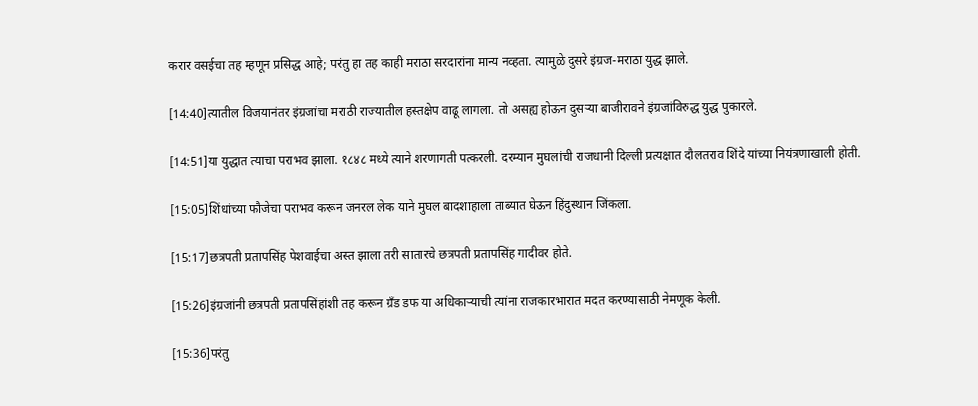करार वसईचा तह म्हणून प्रसिद्ध आहे; परंतु हा तह काही मराठा सरदारांना मान्य नव्हता. त्यामुळे दुसरे इंग्रज-मराठा युद्ध झाले.

[14:40]त्यातील विजयानंतर इंग्रजांचा मराठी राज्यातील हस्तक्षेप वाढू लागला. तो असह्य होऊन दुसऱ्या बाजीरावने इंग्रजांविरुद्ध युद्ध पुकारले.

[14:51]या युद्धात त्याचा पराभव झाला. १८४८ मध्ये त्याने शरणागती पत्करली. दरम्यान मुघलांची राजधानी दिल्ली प्रत्यक्षात दौलतराव शिंदे यांच्या नियंत्रणाखाली होती.

[15:05]शिंधांच्या फौजेचा पराभव करून जनरल लेक याने मुघल बादशाहाला ताब्यात घेऊन हिंदुस्थान जिंकला.

[15:17]छत्रपती प्रतापसिंह पेशवाईचा अस्त झाला तरी सातारचे छत्रपती प्रतापसिंह गादीवर होते.

[15:26]इंग्रजांनी छत्रपती प्रतापसिंहांशी तह करून ग्रँड डफ या अधिकाऱ्याची त्यांना राजकारभारात मदत करण्यासाठी नेमणूक केली.

[15:36]परंतु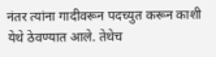नंतर त्यांना गादीवरून पदच्युत करून काशी येथे ठेवण्यात आले. तेथेच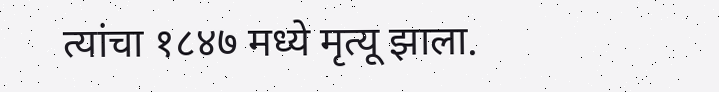त्यांचा १८४७ मध्ये मृत्यू झाला.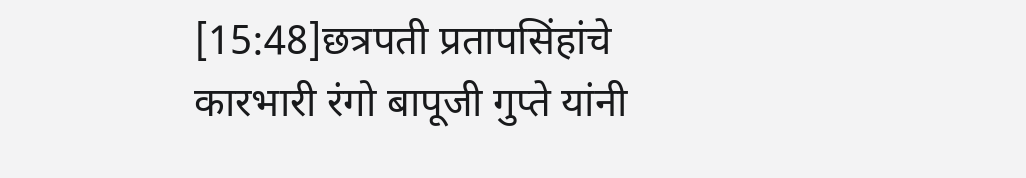[15:48]छत्रपती प्रतापसिंहांचे कारभारी रंगो बापूजी गुप्ते यांनी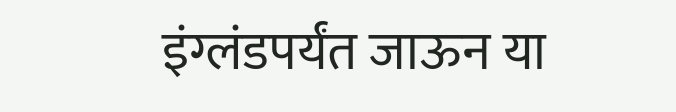इंग्लंडपर्यंत जाऊन या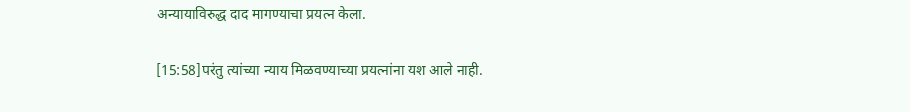अन्यायाविरुद्ध दाद मागण्याचा प्रयत्न केला.

[15:58]परंतु त्यांच्या न्याय मिळवण्याच्या प्रयत्नांना यश आले नाही.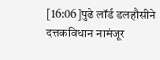[16:06]पुढे लॉर्ड डलहौसीने दत्तकविधान नामंजूर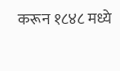करून १८४८ मध्ये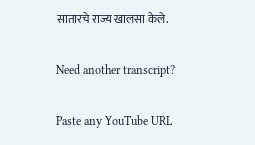सातारचे राज्य खालसा केले.

Need another transcript?

Paste any YouTube URL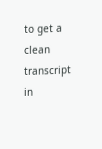to get a clean transcript in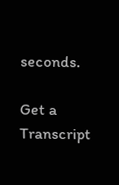seconds.

Get a Transcript